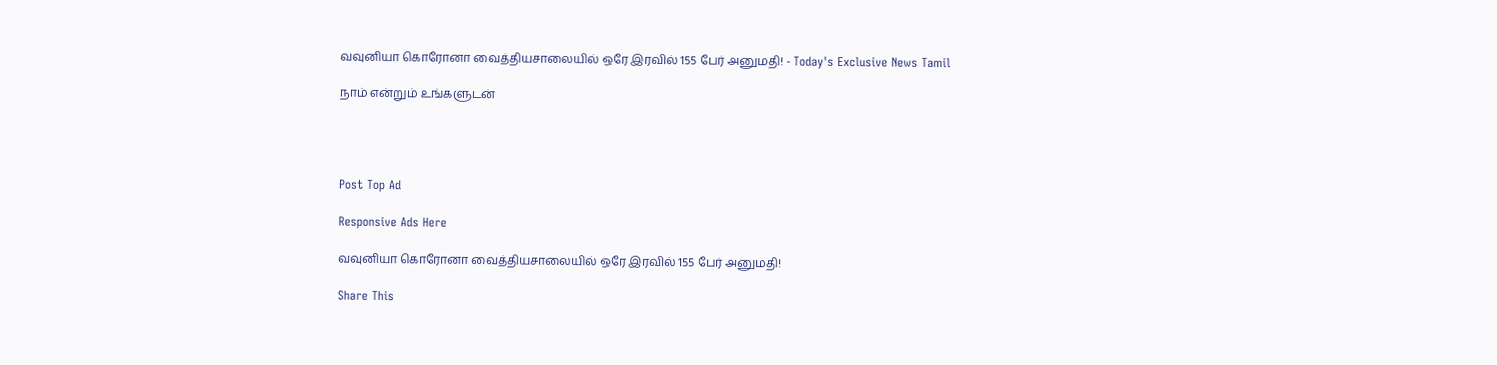வவுனியா கொரோனா வைத்தியசாலையில் ஒரே இரவில் 155 பேர் அனுமதி! - Today's Exclusive News Tamil

நாம் என்றும் உங்களுடன்




Post Top Ad

Responsive Ads Here

வவுனியா கொரோனா வைத்தியசாலையில் ஒரே இரவில் 155 பேர் அனுமதி!

Share This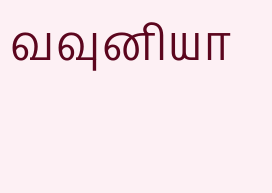வவுனியா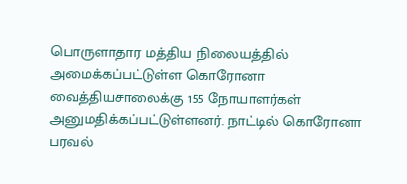பொருளாதார மத்திய நிலையத்தில் அமைக்கப்பட்டுள்ள கொரோனா வைத்தியசாலைக்கு 155 நோயாளர்கள் அனுமதிக்கப்பட்டுள்ளனர். நாட்டில் கொரோனா பரவல்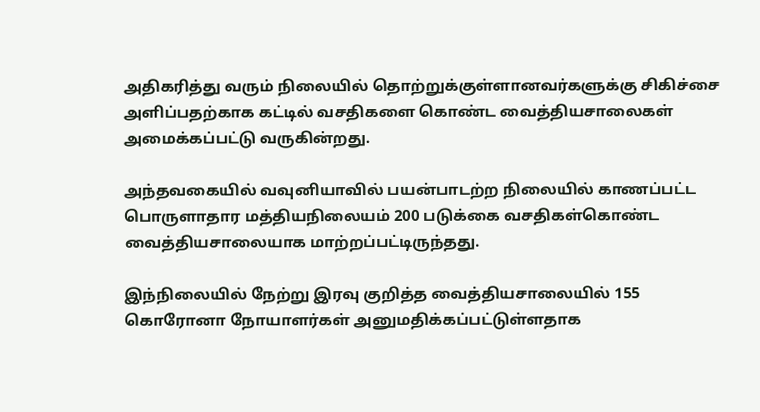அதிகரித்து வரும் நிலையில் தொற்றுக்குள்ளானவர்களுக்கு சிகிச்சை அளிப்பதற்காக கட்டில் வசதிகளை கொண்ட வைத்தியசாலைகள் அமைக்கப்பட்டு வருகின்றது.

அந்தவகையில் வவுனியாவில் பயன்பாடற்ற நிலையில் காணப்பட்ட பொருளாதார மத்தியநிலையம் 200 படுக்கை வசதிகள்கொண்ட வைத்தியசாலையாக மாற்றப்பட்டிருந்தது.

இந்நிலையில் நேற்று இரவு குறித்த வைத்தியசாலையில் 155 கொரோனா நோயாளர்கள் அனுமதிக்கப்பட்டுள்ளதாக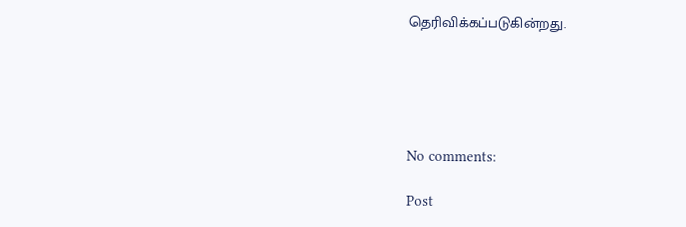தெரிவிக்கப்படுகின்றது.





No comments:

Post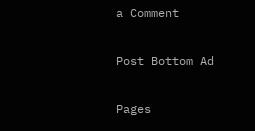a Comment

Post Bottom Ad

Pages